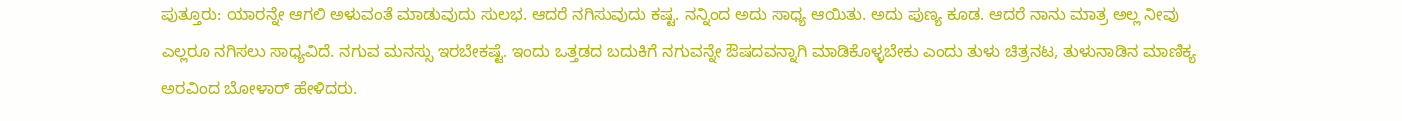ಪುತ್ತೂರು: ಯಾರನ್ನೇ ಆಗಲಿ ಅಳುವಂತೆ ಮಾಡುವುದು ಸುಲಭ. ಆದರೆ ನಗಿಸುವುದು ಕಷ್ಟ. ನನ್ನಿಂದ ಅದು ಸಾಧ್ಯ ಆಯಿತು. ಅದು ಪುಣ್ಯ ಕೂಡ. ಆದರೆ ನಾನು ಮಾತ್ರ ಅಲ್ಲ ನೀವು ಎಲ್ಲರೂ ನಗಿಸಲು ಸಾಧ್ಯವಿದೆ. ನಗುವ ಮನಸ್ಸು ಇರಬೇಕಷ್ಟೆ. ಇಂದು ಒತ್ತಡದ ಬದುಕಿಗೆ ನಗುವನ್ನೇ ಔಷದವನ್ನಾಗಿ ಮಾಡಿಕೊಳ್ಳಬೇಕು ಎಂದು ತುಳು ಚಿತ್ರನಟ, ತುಳುನಾಡಿನ ಮಾಣಿಕ್ಯ ಅರವಿಂದ ಬೋಳಾರ್ ಹೇಳಿದರು.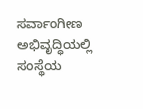ಸರ್ವಾಂಗೀಣ ಅಭಿವೃದ್ಧಿಯಲ್ಲಿ ಸಂಸ್ಥೆಯ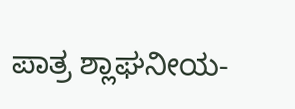ಪಾತ್ರ ಶ್ಲಾಘನೀಯ-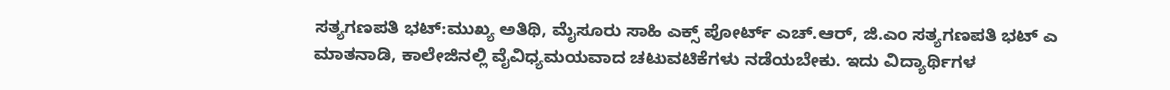ಸತ್ಯಗಣಪತಿ ಭಟ್:ಮುಖ್ಯ ಅತಿಥಿ, ಮೈಸೂರು ಸಾಹಿ ಎಕ್ಸ್ ಪೋರ್ಟ್ ಎಚ್.ಆರ್, ಜಿ.ಎಂ ಸತ್ಯಗಣಪತಿ ಭಟ್ ಎ ಮಾತನಾಡಿ, ಕಾಲೇಜಿನಲ್ಲಿ ವೈವಿಧ್ಯಮಯವಾದ ಚಟುವಟಿಕೆಗಳು ನಡೆಯಬೇಕು. ಇದು ವಿದ್ಯಾರ್ಥಿಗಳ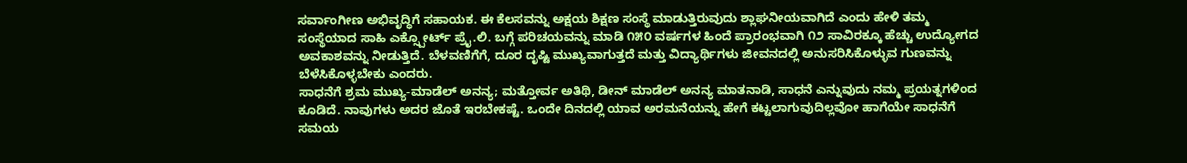ಸರ್ವಾಂಗೀಣ ಅಭಿವೃದ್ಧಿಗೆ ಸಹಾಯಕ. ಈ ಕೆಲಸವನ್ನು ಅಕ್ಷಯ ಶಿಕ್ಷಣ ಸಂಸ್ಥೆ ಮಾಡುತ್ತಿರುವುದು ಶ್ಲಾಘನೀಯವಾಗಿದೆ ಎಂದು ಹೇಳಿ ತಮ್ಮ ಸಂಸ್ಥೆಯಾದ ಸಾಹಿ ಎಕ್ಸ್ಪೋರ್ಟ್ ಪ್ರೈ.ಲಿ. ಬಗ್ಗೆ ಪರಿಚಯವನ್ನು ಮಾಡಿ ೧೫೦ ವರ್ಷಗಳ ಹಿಂದೆ ಪ್ರಾರಂಭವಾಗಿ ೧೨ ಸಾವಿರಕ್ಕೂ ಹೆಚ್ಚು ಉದ್ಯೋಗದ ಅವಕಾಶವನ್ನು ನೀಡುತ್ತಿದೆ. ಬೆಳವಣಿಗೆಗೆ, ದೂರ ದೃಷ್ಟಿ ಮುಖ್ಯವಾಗುತ್ತದೆ ಮತ್ತು ವಿದ್ಯಾರ್ಥಿಗಳು ಜೀವನದಲ್ಲಿ ಅನುಸರಿಸಿಕೊಳ್ಳುವ ಗುಣವನ್ನು ಬೆಳೆಸಿಕೊಳ್ಳಬೇಕು ಎಂದರು.
ಸಾಧನೆಗೆ ಶ್ರಮ ಮುಖ್ಯ-ಮಾಡೆಲ್ ಅನನ್ಯ; ಮತ್ತೋರ್ವ ಅತಿಥಿ, ಡೀನ್ ಮಾಡೆಲ್ ಅನನ್ಯ ಮಾತನಾಡಿ, ಸಾಧನೆ ಎನ್ನುವುದು ನಮ್ಮ ಪ್ರಯತ್ನಗಳಿಂದ ಕೂಡಿದೆ. ನಾವುಗಳು ಅದರ ಜೊತೆ ಇರಬೇಕಷ್ಟೆ. ಒಂದೇ ದಿನದಲ್ಲಿ ಯಾವ ಅರಮನೆಯನ್ನು ಹೇಗೆ ಕಟ್ಟಲಾಗುವುದಿಲ್ಲವೋ ಹಾಗೆಯೇ ಸಾಧನೆಗೆ ಸಮಯ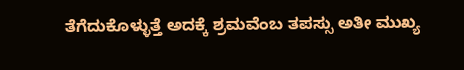ತೆಗೆದುಕೊಳ್ಳುತ್ತೆ ಅದಕ್ಕೆ ಶ್ರಮವೆಂಬ ತಪಸ್ಸು ಅತೀ ಮುಖ್ಯ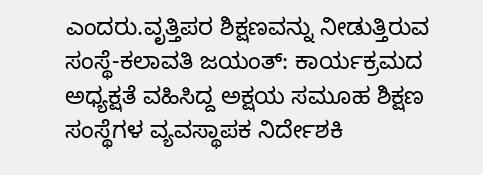ಎಂದರು.ವೃತ್ತಿಪರ ಶಿಕ್ಷಣವನ್ನು ನೀಡುತ್ತಿರುವ ಸಂಸ್ಥೆ-ಕಲಾವತಿ ಜಯಂತ್: ಕಾರ್ಯಕ್ರಮದ ಅಧ್ಯಕ್ಷತೆ ವಹಿಸಿದ್ದ ಅಕ್ಷಯ ಸಮೂಹ ಶಿಕ್ಷಣ ಸಂಸ್ಥೆಗಳ ವ್ಯವಸ್ಥಾಪಕ ನಿರ್ದೇಶಕಿ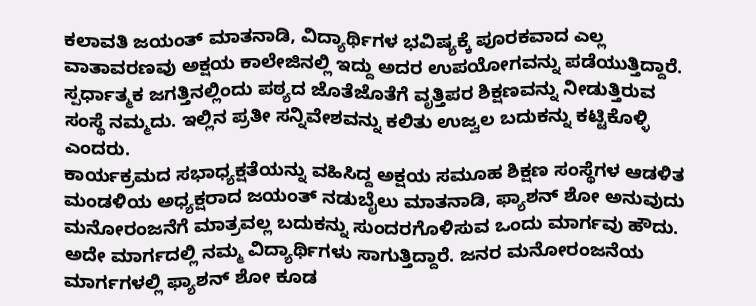ಕಲಾವತಿ ಜಯಂತ್ ಮಾತನಾಡಿ, ವಿದ್ಯಾರ್ಥಿಗಳ ಭವಿಷ್ಯಕ್ಕೆ ಪೂರಕವಾದ ಎಲ್ಲ ವಾತಾವರಣವು ಅಕ್ಷಯ ಕಾಲೇಜಿನಲ್ಲಿ ಇದ್ದು ಅದರ ಉಪಯೋಗವನ್ನು ಪಡೆಯುತ್ತಿದ್ದಾರೆ. ಸ್ಪರ್ಧಾತ್ಮಕ ಜಗತ್ತಿನಲ್ಲಿಂದು ಪಠ್ಯದ ಜೊತೆಜೊತೆಗೆ ವೃತ್ತಿಪರ ಶಿಕ್ಷಣವನ್ನು ನೀಡುತ್ತಿರುವ ಸಂಸ್ಥೆ ನಮ್ಮದು. ಇಲ್ಲಿನ ಪ್ರತೀ ಸನ್ನಿವೇಶವನ್ನು ಕಲಿತು ಉಜ್ವಲ ಬದುಕನ್ನು ಕಟ್ಟಿಕೊಳ್ಳಿ ಎಂದರು.
ಕಾರ್ಯಕ್ರಮದ ಸಭಾಧ್ಯಕ್ಷತೆಯನ್ನು ವಹಿಸಿದ್ದ ಅಕ್ಷಯ ಸಮೂಹ ಶಿಕ್ಷಣ ಸಂಸ್ಥೆಗಳ ಆಡಳಿತ ಮಂಡಳಿಯ ಅಧ್ಯಕ್ಷರಾದ ಜಯಂತ್ ನಡುಬೈಲು ಮಾತನಾಡಿ, ಫ್ಯಾಶನ್ ಶೋ ಅನುವುದು ಮನೋರಂಜನೆಗೆ ಮಾತ್ರವಲ್ಲ ಬದುಕನ್ನು ಸುಂದರಗೊಳಿಸುವ ಒಂದು ಮಾರ್ಗವು ಹೌದು. ಅದೇ ಮಾರ್ಗದಲ್ಲಿ ನಮ್ಮ ವಿದ್ಯಾರ್ಥಿಗಳು ಸಾಗುತ್ತಿದ್ದಾರೆ. ಜನರ ಮನೋರಂಜನೆಯ ಮಾರ್ಗಗಳಲ್ಲಿ ಫ್ಯಾಶನ್ ಶೋ ಕೂಡ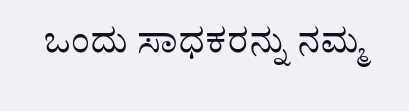ಒಂದು ಸಾಧಕರನ್ನು ನಮ್ಮ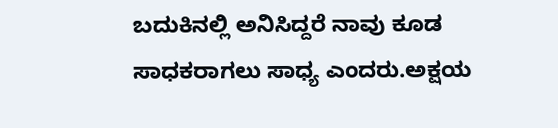ಬದುಕಿನಲ್ಲಿ ಅನಿಸಿದ್ದರೆ ನಾವು ಕೂಡ ಸಾಧಕರಾಗಲು ಸಾಧ್ಯ ಎಂದರು.ಅಕ್ಷಯ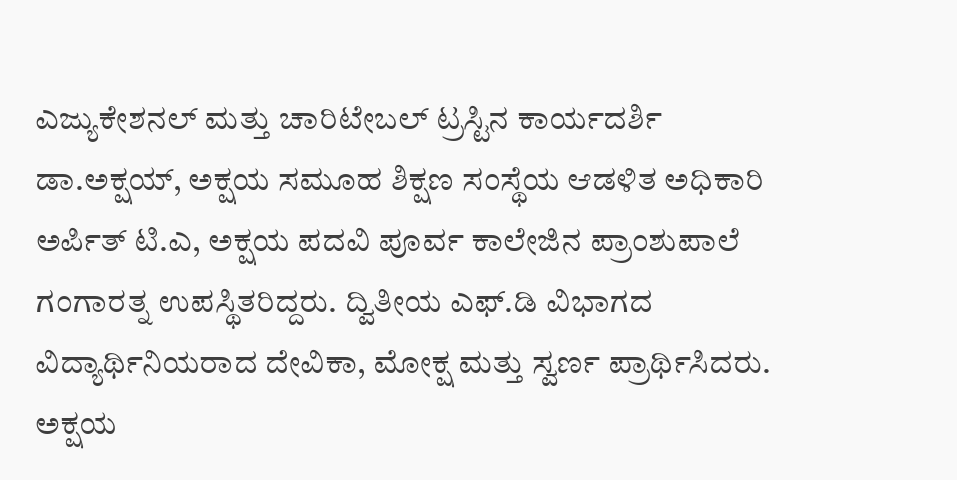ಎಜ್ಯುಕೇಶನಲ್ ಮತ್ತು ಚಾರಿಟೇಬಲ್ ಟ್ರಸ್ಟಿನ ಕಾರ್ಯದರ್ಶಿ ಡಾ.ಅಕ್ಷಯ್, ಅಕ್ಷಯ ಸಮೂಹ ಶಿಕ್ಷಣ ಸಂಸ್ಥೆಯ ಆಡಳಿತ ಅಧಿಕಾರಿ ಅರ್ಪಿತ್ ಟಿ.ಎ, ಅಕ್ಷಯ ಪದವಿ ಪೂರ್ವ ಕಾಲೇಜಿನ ಪ್ರಾಂಶುಪಾಲೆ ಗಂಗಾರತ್ನ ಉಪಸ್ಥಿತರಿದ್ದರು. ದ್ವಿತೀಯ ಎಫ್.ಡಿ ವಿಭಾಗದ ವಿದ್ಯಾರ್ಥಿನಿಯರಾದ ದೇವಿಕಾ, ಮೋಕ್ಷ ಮತ್ತು ಸ್ವರ್ಣ ಪ್ರಾರ್ಥಿಸಿದರು. ಅಕ್ಷಯ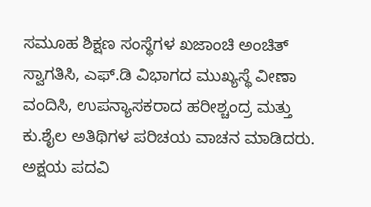ಸಮೂಹ ಶಿಕ್ಷಣ ಸಂಸ್ಥೆಗಳ ಖಜಾಂಚಿ ಅಂಚಿತ್ ಸ್ವಾಗತಿಸಿ, ಎಫ್.ಡಿ ವಿಭಾಗದ ಮುಖ್ಯಸ್ಥೆ ವೀಣಾ ವಂದಿಸಿ, ಉಪನ್ಯಾಸಕರಾದ ಹರೀಶ್ಚಂದ್ರ ಮತ್ತು ಕು.ಶೈಲ ಅತಿಥಿಗಳ ಪರಿಚಯ ವಾಚನ ಮಾಡಿದರು. ಅಕ್ಷಯ ಪದವಿ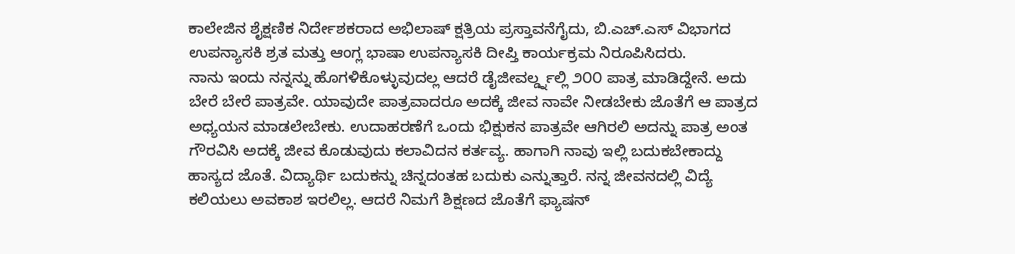ಕಾಲೇಜಿನ ಶೈಕ್ಷಣಿಕ ನಿರ್ದೇಶಕರಾದ ಅಭಿಲಾಷ್ ಕ್ಷತ್ರಿಯ ಪ್ರಸ್ತಾವನೆಗೈದು, ಬಿ.ಎಚ್.ಎಸ್ ವಿಭಾಗದ ಉಪನ್ಯಾಸಕಿ ಶ್ರತ ಮತ್ತು ಆಂಗ್ಲ ಭಾಷಾ ಉಪನ್ಯಾಸಕಿ ದೀಪ್ತಿ ಕಾರ್ಯಕ್ರಮ ನಿರೂಪಿಸಿದರು.
ನಾನು ಇಂದು ನನ್ನನ್ನು ಹೊಗಳಿಕೊಳ್ಳುವುದಲ್ಲ ಆದರೆ ಡೈಜೀವರ್ಲ್ಡ್ನಲ್ಲಿ ೨೦೦ ಪಾತ್ರ ಮಾಡಿದ್ದೇನೆ. ಅದು ಬೇರೆ ಬೇರೆ ಪಾತ್ರವೇ. ಯಾವುದೇ ಪಾತ್ರವಾದರೂ ಅದಕ್ಕೆ ಜೀವ ನಾವೇ ನೀಡಬೇಕು ಜೊತೆಗೆ ಆ ಪಾತ್ರದ ಅಧ್ಯಯನ ಮಾಡಲೇಬೇಕು. ಉದಾಹರಣೆಗೆ ಒಂದು ಭಿಕ್ಷುಕನ ಪಾತ್ರವೇ ಆಗಿರಲಿ ಅದನ್ನು ಪಾತ್ರ ಅಂತ ಗೌರವಿಸಿ ಅದಕ್ಕೆ ಜೀವ ಕೊಡುವುದು ಕಲಾವಿದನ ಕರ್ತವ್ಯ. ಹಾಗಾಗಿ ನಾವು ಇಲ್ಲಿ ಬದುಕಬೇಕಾದ್ದು ಹಾಸ್ಯದ ಜೊತೆ. ವಿದ್ಯಾರ್ಥಿ ಬದುಕನ್ನು ಚಿನ್ನದಂತಹ ಬದುಕು ಎನ್ನುತ್ತಾರೆ. ನನ್ನ ಜೀವನದಲ್ಲಿ ವಿದ್ಯೆ ಕಲಿಯಲು ಅವಕಾಶ ಇರಲಿಲ್ಲ. ಆದರೆ ನಿಮಗೆ ಶಿಕ್ಷಣದ ಜೊತೆಗೆ ಫ್ಯಾಷನ್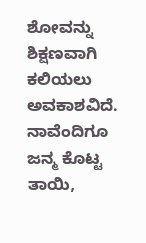ಶೋವನ್ನು ಶಿಕ್ಷಣವಾಗಿ ಕಲಿಯಲು ಅವಕಾಶವಿದೆ. ನಾವೆಂದಿಗೂ ಜನ್ಮ ಕೊಟ್ಟ ತಾಯಿ,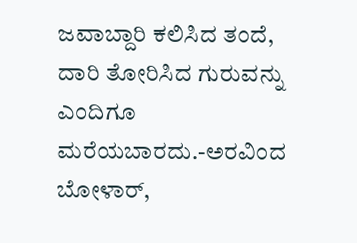ಜವಾಬ್ದಾರಿ ಕಲಿಸಿದ ತಂದೆ, ದಾರಿ ತೋರಿಸಿದ ಗುರುವನ್ನು ಎಂದಿಗೂ ಮರೆಯಬಾರದು.-ಅರವಿಂದ ಬೋಳಾರ್,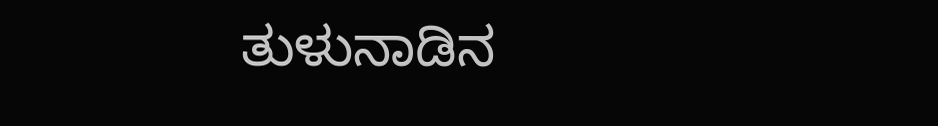ತುಳುನಾಡಿನ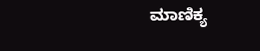ಮಾಣಿಕ್ಯ